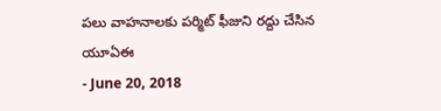పలు వాహనాలకు పర్మిట్ ఫీజుని రద్దు చేసిన యూఏఈ
- June 20, 2018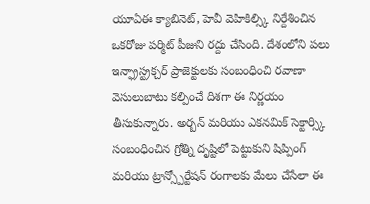యూఏఈ క్యాబినెట్, హెవీ వెహికిల్స్కి నిర్దేశించిన ఒకరోజు పర్మిట్ పీజుని రద్దు చేసింది. దేశంలోని పలు ఇన్ఫ్రాస్ట్రక్చర్ ప్రాజెక్టులకు సంబంధించి రవాణా వెసులుబాటు కల్పించే దిశగా ఈ నిర్ణయం తీసుకున్నారు. అర్బన్ మరియు ఎకనమిక్ సెక్టార్స్కి సంబంధించిన గ్రోత్ని దృష్టిలో పెట్టుకుని షిప్పింగ్ మరియు ట్రాన్స్పోర్టేషన్ రంగాలకు మేలు చేసేలా ఈ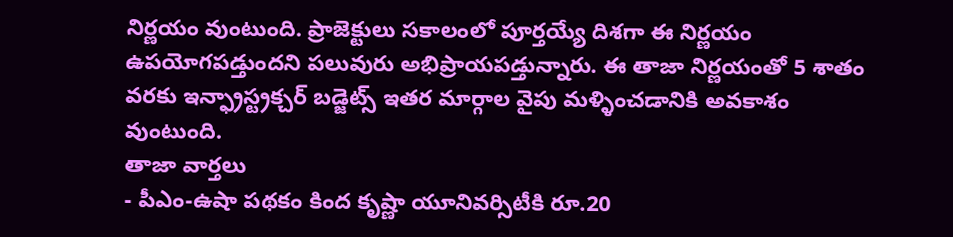నిర్ణయం వుంటుంది. ప్రాజెక్టులు సకాలంలో పూర్తయ్యే దిశగా ఈ నిర్ణయం ఉపయోగపడ్తుందని పలువురు అభిప్రాయపడ్తున్నారు. ఈ తాజా నిర్ణయంతో 5 శాతం వరకు ఇన్ఫ్రాస్ట్రక్చర్ బడ్జెట్స్ ఇతర మార్గాల వైపు మళ్ళించడానికి అవకాశం వుంటుంది.
తాజా వార్తలు
- పీఎం-ఉషా పథకం కింద కృష్ణా యూనివర్సిటీకి రూ.20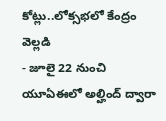కోట్లు..లోక్సభలో కేంద్రం వెల్లడి
- జూలై 22 నుంచి యూఏఈలో అల్హింద్ ద్వారా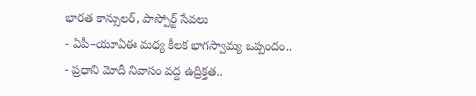భారత కాన్సులర్, పాస్పోర్ట్ సేవలు
- ఏపీ–యూఏఈ మధ్య కీలక భాగస్వామ్య ఒప్పందం..
- ప్రధాని మోదీ నివాసం వద్ద ఉద్రిక్తత..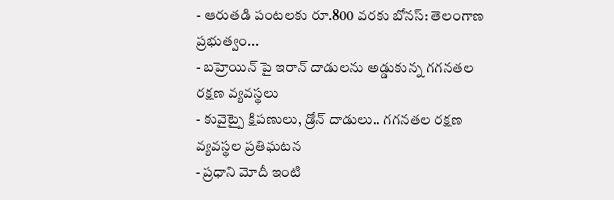- ఆరుతడి పంటలకు రూ.800 వరకు బోనస్: తెలంగాణ ప్రభుత్వం...
- బహ్రెయిన్ పై ఇరాన్ దాడులను అడ్డుకున్న గగనతల రక్షణ వ్యవస్థలు
- కువైట్పై క్షిపణులు, డ్రోన్ దాడులు.. గగనతల రక్షణ వ్యవస్థల ప్రతిఘటన
- ప్రధాని మోదీ ఇంటి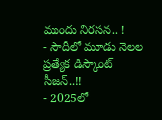ముందు నిరసన.. !
- సౌదీలో మూడు నెలల ప్రత్యేక డిస్కౌంట్ సీజన్..!!
- 2025లో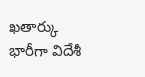ఖతార్కు భారీగా విదేశీ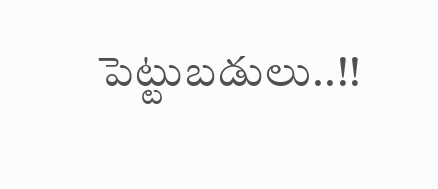పెట్టుబడులు..!!